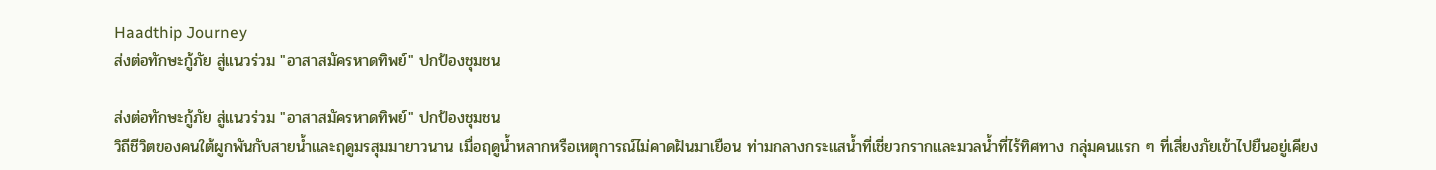Haadthip Journey
ส่งต่อทักษะกู้ภัย สู่แนวร่วม "อาสาสมัครหาดทิพย์" ปกป้องชุมชน

ส่งต่อทักษะกู้ภัย สู่แนวร่วม "อาสาสมัครหาดทิพย์" ปกป้องชุมชน
วิถีชีวิตของคนใต้ผูกพันกับสายน้ำและฤดูมรสุมมายาวนาน เมื่อฤดูน้ำหลากหรือเหตุการณ์ไม่คาดฝันมาเยือน ท่ามกลางกระแสน้ำที่เชี่ยวกรากและมวลน้ำที่ไร้ทิศทาง กลุ่มคนแรก ๆ ที่เสี่ยงภัยเข้าไปยืนอยู่เคียง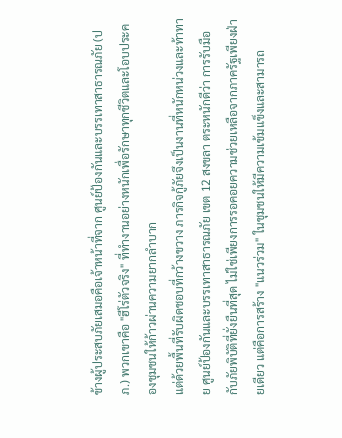ข้างผู้ประสบภัยเสมอคือเจ้าหน้าที่จาก ศูนย์ป้องกันและบรรเทาสาธารณภัย (ปภ.) พวกเขาคือ "ฮีโร่ตัวจริง" ที่ทำงานอย่างหนักเพื่อรักษาทุกชีวิตและโอบประคองชุมชนให้ก้าวผ่านความยากลำบาก
แต่ด้วยพื้นที่รับผิดชอบที่กว้างขวาง ภารกิจกู้ภัยจึงเป็นงานที่หนักหน่วงและท้าทาย ศูนย์ป้องกันและบรรเทาสาธารณภัย เขต 12 สงขลา ตระหนักดีว่า การรับมือกับภัยพิบัติที่ยั่งยืนที่สุด ไม่ใช่เพียงการรอคอยความช่วยเหลือจากภาครัฐเพียงฝ่ายเดียว แต่คือการสร้าง "แนวร่วม" ในชุมชนให้มีความเข้มแข็งและสามารถ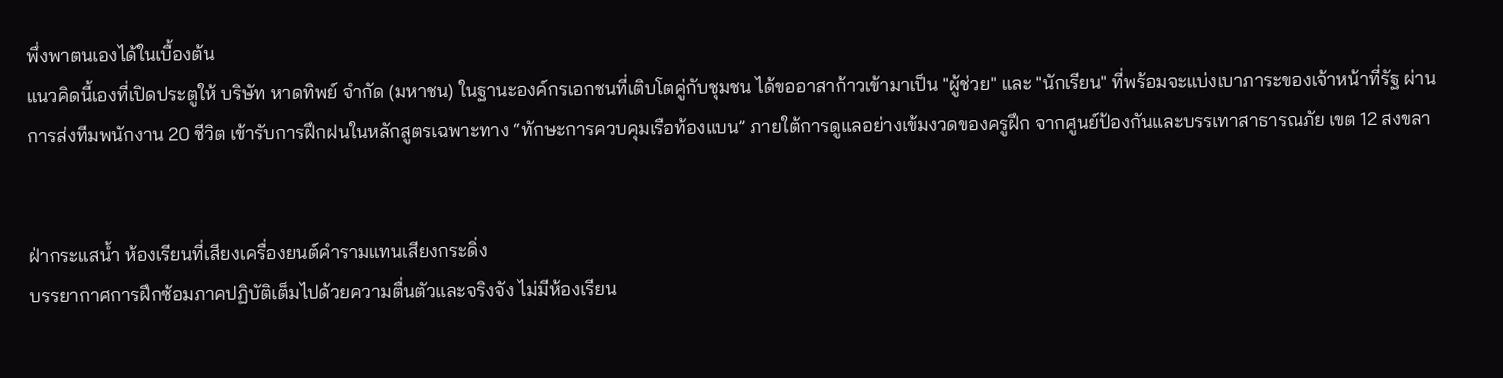พึ่งพาตนเองได้ในเบื้องต้น
แนวคิดนี้เองที่เปิดประตูให้ บริษัท หาดทิพย์ จำกัด (มหาชน) ในฐานะองค์กรเอกชนที่เติบโตคู่กับชุมชน ได้ขออาสาก้าวเข้ามาเป็น "ผู้ช่วย" และ "นักเรียน" ที่พร้อมจะแบ่งเบาภาระของเจ้าหน้าที่รัฐ ผ่านการส่งทีมพนักงาน 20 ชีวิต เข้ารับการฝึกฝนในหลักสูตรเฉพาะทาง “ทักษะการควบคุมเรือท้องแบน” ภายใต้การดูแลอย่างเข้มงวดของครูฝึก จากศูนย์ป้องกันและบรรเทาสาธารณภัย เขต 12 สงขลา


ฝ่ากระแสน้ำ ห้องเรียนที่เสียงเครื่องยนต์คำรามแทนเสียงกระดิ่ง
บรรยากาศการฝึกซ้อมภาคปฏิบัติเต็มไปด้วยความตื่นตัวและจริงจัง ไม่มีห้องเรียน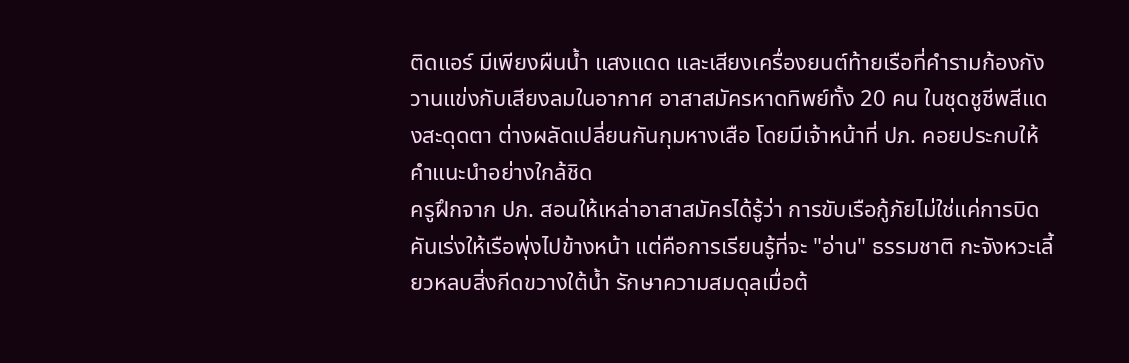ติดแอร์ มีเพียงผืนน้ำ แสงแดด และเสียงเครื่องยนต์ท้ายเรือที่คำรามก้องกังวานแข่งกับเสียงลมในอากาศ อาสาสมัครหาดทิพย์ทั้ง 20 คน ในชุดชูชีพสีแดงสะดุดตา ต่างผลัดเปลี่ยนกันกุมหางเสือ โดยมีเจ้าหน้าที่ ปภ. คอยประกบให้คำแนะนำอย่างใกล้ชิด
ครูฝึกจาก ปภ. สอนให้เหล่าอาสาสมัครได้รู้ว่า การขับเรือกู้ภัยไม่ใช่แค่การบิดคันเร่งให้เรือพุ่งไปข้างหน้า แต่คือการเรียนรู้ที่จะ "อ่าน" ธรรมชาติ กะจังหวะเลี้ยวหลบสิ่งกีดขวางใต้น้ำ รักษาความสมดุลเมื่อต้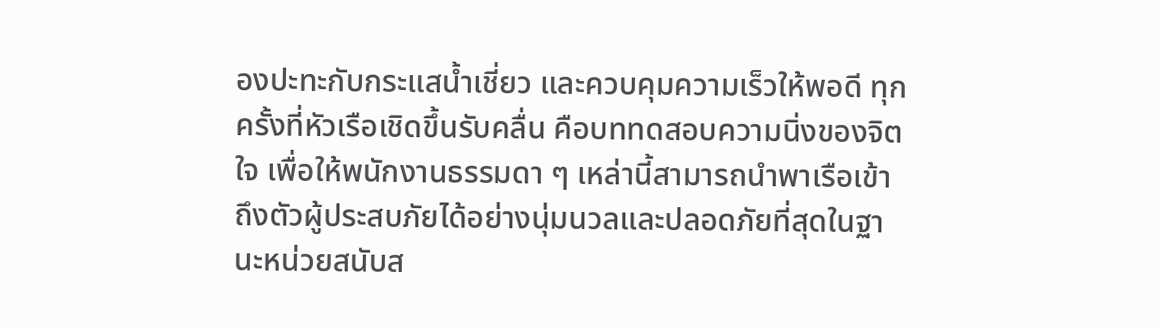องปะทะกับกระแสน้ำเชี่ยว และควบคุมความเร็วให้พอดี ทุกครั้งที่หัวเรือเชิดขึ้นรับคลื่น คือบททดสอบความนิ่งของจิตใจ เพื่อให้พนักงานธรรมดา ๆ เหล่านี้สามารถนำพาเรือเข้าถึงตัวผู้ประสบภัยได้อย่างนุ่มนวลและปลอดภัยที่สุดในฐานะหน่วยสนับส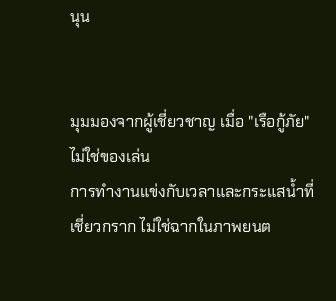นุน


มุมมองจากผู้เชี่ยวชาญ เมื่อ "เรือกู้ภัย" ไม่ใช่ของเล่น
การทำงานแข่งกับเวลาและกระแสน้ำที่เชี่ยวกราก ไม่ใช่ฉากในภาพยนต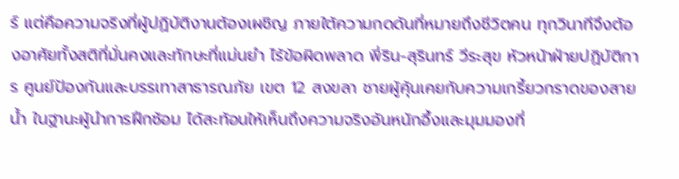ร์ แต่คือความจริงที่ผู้ปฏิบัติงานต้องเผชิญ ภายใต้ความกดดันที่หมายถึงชีวิตคน ทุกวินาทีจึงต้องอาศัยทั้งสติที่มั่นคงและทักษะที่แม่นยำ ไร้ข้อผิดพลาด พี่ริน-สุรินทร์ วีระสุข หัวหน้าฝ่ายปฏิบัติการ ศูนย์ป้องกันและบรรเทาสาธารณภัย เขต 12 สงขลา ชายผู้คุ้นเคยกับความเกรี้ยวกราดของสายน้ำ ในฐานะผู้นำการฝึกซ้อม ได้สะท้อนให้เห็นถึงความจริงอันหนักอึ้งและมุมมองที่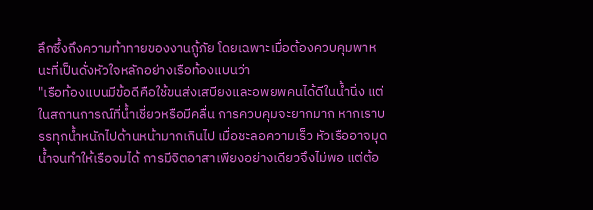ลึกซึ้งถึงความท้าทายของงานกู้ภัย โดยเฉพาะเมื่อต้องควบคุมพาหนะที่เป็นดั่งหัวใจหลักอย่างเรือท้องแบนว่า
"เรือท้องแบนมีข้อดีคือใช้ขนส่งเสบียงและอพยพคนได้ดีในน้ำนิ่ง แต่ในสถานการณ์ที่น้ำเชี่ยวหรือมีคลื่น การควบคุมจะยากมาก หากเราบรรทุกน้ำหนักไปด้านหน้ามากเกินไป เมื่อชะลอความเร็ว หัวเรืออาจมุดน้ำจนทำให้เรือจมได้ การมีจิตอาสาเพียงอย่างเดียวจึงไม่พอ แต่ต้อ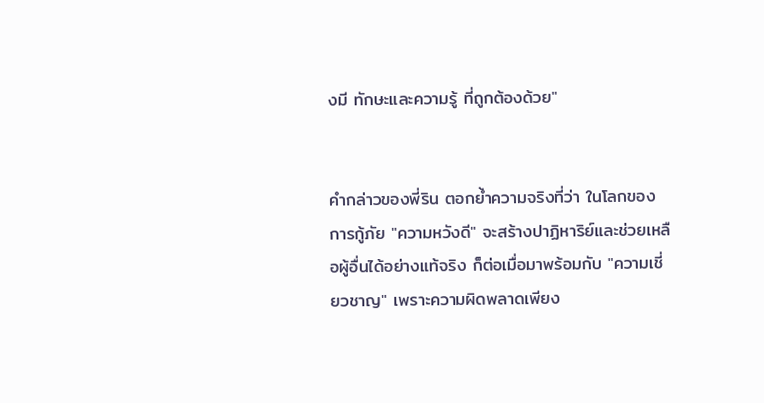งมี ทักษะและความรู้ ที่ถูกต้องด้วย"


คำกล่าวของพี่ริน ตอกย้ำความจริงที่ว่า ในโลกของการกู้ภัย "ความหวังดี" จะสร้างปาฏิหาริย์และช่วยเหลือผู้อื่นได้อย่างแท้จริง ก็ต่อเมื่อมาพร้อมกับ "ความเชี่ยวชาญ" เพราะความผิดพลาดเพียง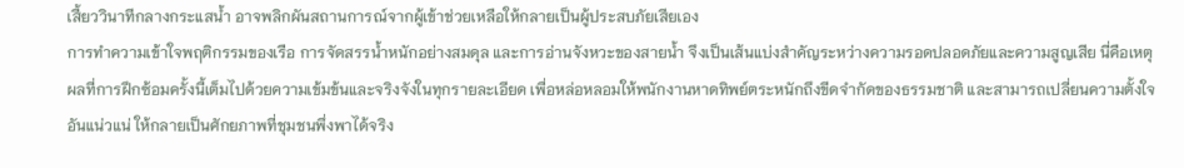เสี้ยววินาทีกลางกระแสน้ำ อาจพลิกผันสถานการณ์จากผู้เข้าช่วยเหลือให้กลายเป็นผู้ประสบภัยเสียเอง
การทำความเข้าใจพฤติกรรมของเรือ การจัดสรรน้ำหนักอย่างสมดุล และการอ่านจังหวะของสายน้ำ จึงเป็นเส้นแบ่งสำคัญระหว่างความรอดปลอดภัยและความสูญเสีย นี่คือเหตุผลที่การฝึกซ้อมครั้งนี้เต็มไปด้วยความเข้มข้นและจริงจังในทุกรายละเอียด เพื่อหล่อหลอมให้พนักงานหาดทิพย์ตระหนักถึงขีดจำกัดของธรรมชาติ และสามารถเปลี่ยนความตั้งใจอันแน่วแน่ ให้กลายเป็นศักยภาพที่ชุมชนพึ่งพาได้จริง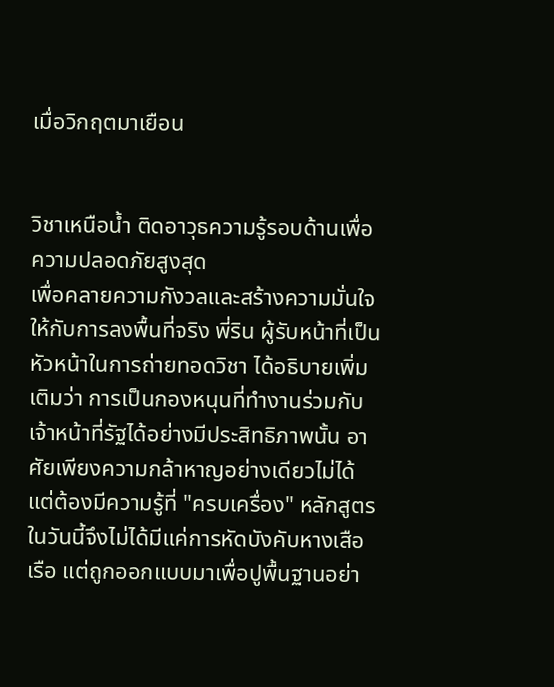เมื่อวิกฤตมาเยือน


วิชาเหนือน้ำ ติดอาวุธความรู้รอบด้านเพื่อความปลอดภัยสูงสุด
เพื่อคลายความกังวลและสร้างความมั่นใจให้กับการลงพื้นที่จริง พี่ริน ผู้รับหน้าที่เป็นหัวหน้าในการถ่ายทอดวิชา ได้อธิบายเพิ่มเติมว่า การเป็นกองหนุนที่ทำงานร่วมกับเจ้าหน้าที่รัฐได้อย่างมีประสิทธิภาพนั้น อาศัยเพียงความกล้าหาญอย่างเดียวไม่ได้ แต่ต้องมีความรู้ที่ "ครบเครื่อง" หลักสูตร ในวันนี้จึงไม่ได้มีแค่การหัดบังคับหางเสือเรือ แต่ถูกออกแบบมาเพื่อปูพื้นฐานอย่า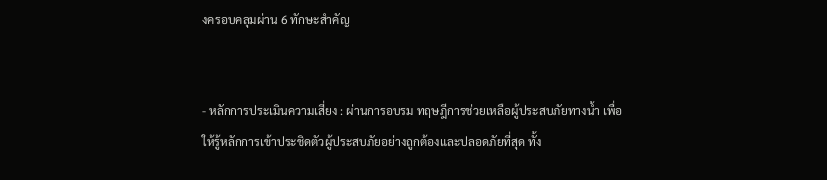งครอบคลุมผ่าน 6 ทักษะสำคัญ


- หลักการประเมินความเสี่ยง : ผ่านการอบรม ทฤษฎีการช่วยเหลือผู้ประสบภัยทางน้ำ เพื่อให้รู้หลักการเข้าประชิดตัวผู้ประสบภัยอย่างถูกต้องและปลอดภัยที่สุด ทั้ง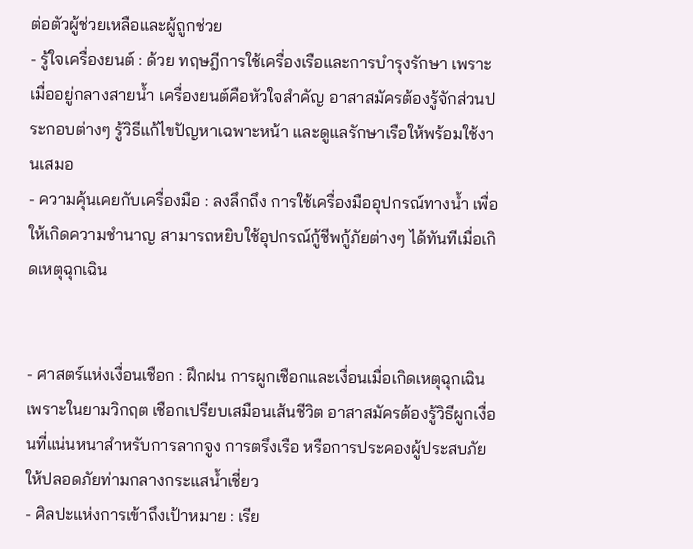ต่อตัวผู้ช่วยเหลือและผู้ถูกช่วย
- รู้ใจเครื่องยนต์ : ด้วย ทฤษฎีการใช้เครื่องเรือและการบำรุงรักษา เพราะเมื่ออยู่กลางสายน้ำ เครื่องยนต์คือหัวใจสำคัญ อาสาสมัครต้องรู้จักส่วนประกอบต่างๆ รู้วิธีแก้ไขปัญหาเฉพาะหน้า และดูแลรักษาเรือให้พร้อมใช้งานเสมอ
- ความคุ้นเคยกับเครื่องมือ : ลงลึกถึง การใช้เครื่องมืออุปกรณ์ทางน้ำ เพื่อให้เกิดความชำนาญ สามารถหยิบใช้อุปกรณ์กู้ชีพกู้ภัยต่างๆ ได้ทันทีเมื่อเกิดเหตุฉุกเฉิน


- ศาสตร์แห่งเงื่อนเชือก : ฝึกฝน การผูกเชือกและเงื่อนเมื่อเกิดเหตุฉุกเฉิน เพราะในยามวิกฤต เชือกเปรียบเสมือนเส้นชีวิต อาสาสมัครต้องรู้วิธีผูกเงื่อนที่แน่นหนาสำหรับการลากจูง การตรึงเรือ หรือการประคองผู้ประสบภัยให้ปลอดภัยท่ามกลางกระแสน้ำเชี่ยว
- ศิลปะแห่งการเข้าถึงเป้าหมาย : เรีย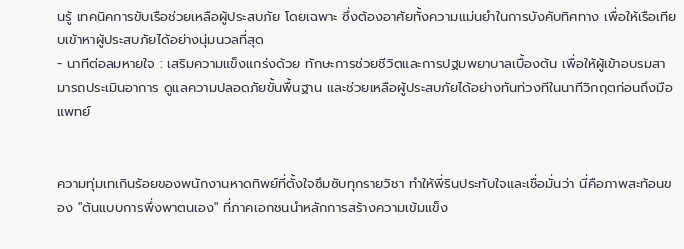นรู้ เทคนิคการขับเรือช่วยเหลือผู้ประสบภัย โดยเฉพาะ ซึ่งต้องอาศัยทั้งความแม่นยำในการบังคับทิศทาง เพื่อให้เรือเทียบเข้าหาผู้ประสบภัยได้อย่างนุ่มนวลที่สุด
- นาทีต่อลมหายใจ : เสริมความแข็งแกร่งด้วย ทักษะการช่วยชีวิตและการปฐมพยาบาลเบื้องต้น เพื่อให้ผู้เข้าอบรมสามารถประเมินอาการ ดูแลความปลอดภัยขั้นพื้นฐาน และช่วยเหลือผู้ประสบภัยได้อย่างทันท่วงทีในนาทีวิกฤตก่อนถึงมือแพทย์


ความทุ่มเทเกินร้อยของพนักงานหาดทิพย์ที่ตั้งใจซึมซับทุกรายวิชา ทำให้พี่รินประทับใจและเชื่อมั่นว่า นี่คือภาพสะท้อนของ "ต้นแบบการพึ่งพาตนเอง" ที่ภาคเอกชนนำหลักการสร้างความเข้มแข็ง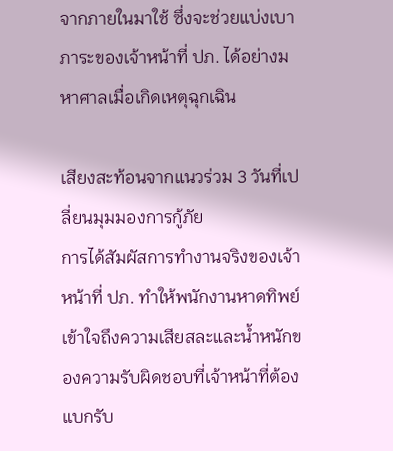จากภายในมาใช้ ซึ่งจะช่วยแบ่งเบาภาระของเจ้าหน้าที่ ปภ. ได้อย่างมหาศาลเมื่อเกิดเหตุฉุกเฉิน

เสียงสะท้อนจากแนวร่วม 3 วันที่เปลี่ยนมุมมองการกู้ภัย
การได้สัมผัสการทำงานจริงของเจ้าหน้าที่ ปภ. ทำให้พนักงานหาดทิพย์เข้าใจถึงความเสียสละและน้ำหนักของความรับผิดชอบที่เจ้าหน้าที่ต้องแบกรับ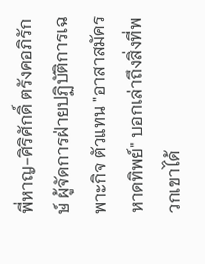พี่หาญ-ศิริศักดิ์ ตรังคอภิรักษ์ ผู้จัดการฝ่ายปฏิบัติการเฉพาะกิจ ตัวแทน "อาสาสมัครหาดทิพย์" บอกเล่าถึงสิ่งที่พวกเขาได้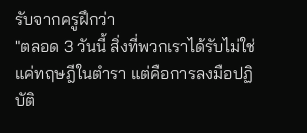รับจากครูฝึกว่า
"ตลอด 3 วันนี้ สิ่งที่พวกเราได้รับไม่ใช่แค่ทฤษฎีในตำรา แต่คือการลงมือปฏิบัติ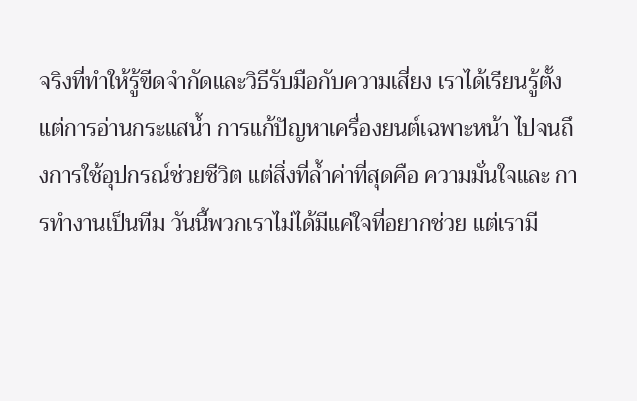จริงที่ทำให้รู้ขีดจำกัดและวิธีรับมือกับความเสี่ยง เราได้เรียนรู้ตั้งแต่การอ่านกระแสน้ำ การแก้ปัญหาเครื่องยนต์เฉพาะหน้า ไปจนถึงการใช้อุปกรณ์ช่วยชีวิต แต่สิ่งที่ล้ำค่าที่สุดคือ ความมั่นใจและ การทำงานเป็นทีม วันนี้พวกเราไม่ได้มีแค่ใจที่อยากช่วย แต่เรามี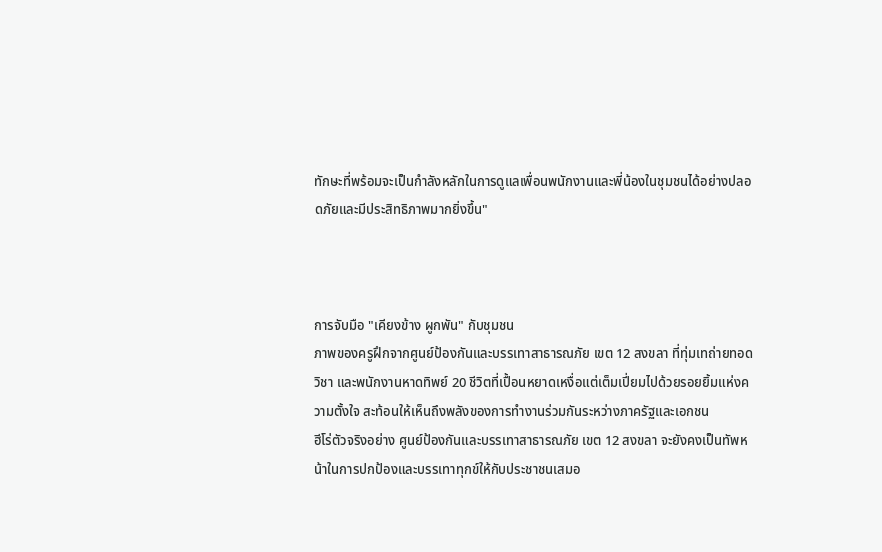ทักษะที่พร้อมจะเป็นกำลังหลักในการดูแลเพื่อนพนักงานและพี่น้องในชุมชนได้อย่างปลอดภัยและมีประสิทธิภาพมากยิ่งขึ้น"



การจับมือ "เคียงข้าง ผูกพัน" กับชุมชน
ภาพของครูฝึกจากศูนย์ป้องกันและบรรเทาสาธารณภัย เขต 12 สงขลา ที่ทุ่มเทถ่ายทอดวิชา และพนักงานหาดทิพย์ 20 ชีวิตที่เปื้อนหยาดเหงื่อแต่เต็มเปี่ยมไปด้วยรอยยิ้มแห่งความตั้งใจ สะท้อนให้เห็นถึงพลังของการทำงานร่วมกันระหว่างภาครัฐและเอกชน
ฮีโร่ตัวจริงอย่าง ศูนย์ป้องกันและบรรเทาสาธารณภัย เขต 12 สงขลา จะยังคงเป็นทัพหน้าในการปกป้องและบรรเทาทุกข์ให้กับประชาชนเสมอ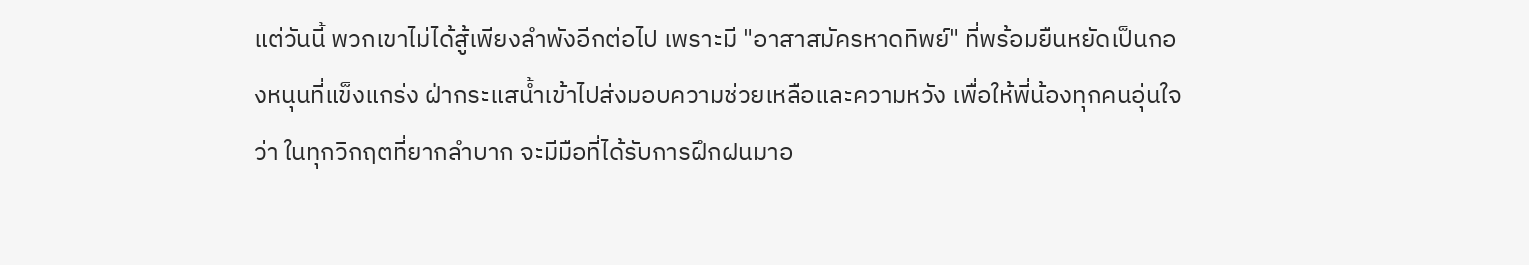แต่วันนี้ พวกเขาไม่ได้สู้เพียงลำพังอีกต่อไป เพราะมี "อาสาสมัครหาดทิพย์" ที่พร้อมยืนหยัดเป็นกองหนุนที่แข็งแกร่ง ฝ่ากระแสน้ำเข้าไปส่งมอบความช่วยเหลือและความหวัง เพื่อให้พี่น้องทุกคนอุ่นใจว่า ในทุกวิกฤตที่ยากลำบาก จะมีมือที่ได้รับการฝึกฝนมาอ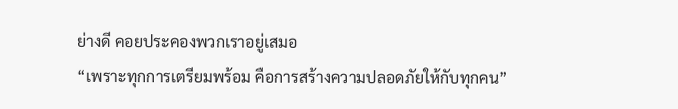ย่างดี คอยประคองพวกเราอยู่เสมอ
“เพราะทุกการเตรียมพร้อม คือการสร้างความปลอดภัยให้กับทุกคน”